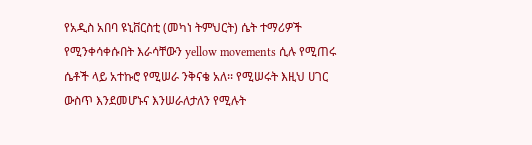የአዲስ አበባ ዩኒቨርስቲ (መካነ ትምህርት) ሴት ተማሪዎች የሚንቀሳቀሱበት እራሳቸውን yellow movements ሲሉ የሚጠሩ ሴቶች ላይ አተኩሮ የሚሠራ ንቅናቄ አለ፡፡ የሚሠሩት እዚህ ሀገር ውስጥ እንደመሆኑና እንሠራለታለን የሚሉት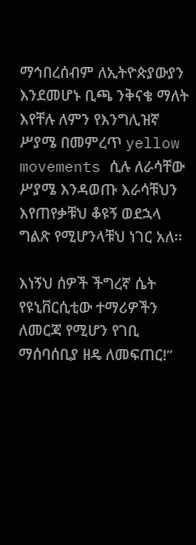ማኅበረሰብም ለኢትዮጵያውያን እንደመሆኑ ቢጫ ንቅናቄ ማለት እየቸሉ ለምን የእንግሊዝኛ ሥያሜ በመምረጥ yellow movements ሲሉ ለራሳቸው ሥያሜ እንዳወጡ እራሳቹህን እየጠየቃቹህ ቆዩኝ ወደኋላ ግልጽ የሚሆንላቹህ ነገር አለ፡፡

እነኝህ ሰዎች ችግረኛ ሴት የዩኒቨርሲቲው ተማሪዎችን ለመርጃ የሚሆን የገቢ ማሰባሰቢያ ዘዴ ለመፍጠር!”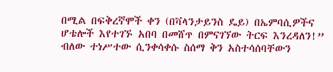በሚል በፍቅረኛሞች ቀን (በቫላንታይንስ ዴይ) በኤምባሲዎችና ሆቴሎች እየተገኙ አበባ በመሸጥ በምናገኘው ትርፍ እንረዳለን!” ብለው ተነሥተው ሲንቀሳቀሱ ስሰማ ቅን አስተሳሰባቸውን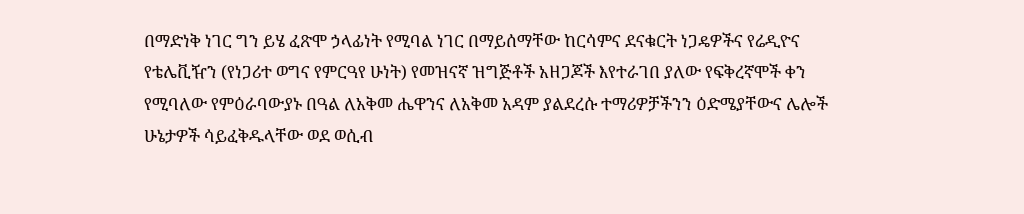በማድነቅ ነገር ግን ይሄ ፈጽሞ ኃላፊነት የሚባል ነገር በማይሰማቸው ከርሳምና ደናቁርት ነጋዴዎችና የሬዲዮና የቴሌቪዥን (የነጋሪተ ወግና የምርዓየ ሁነት) የመዝናኛ ዝግጅቶች አዘጋጆች እየተራገበ ያለው የፍቅረኛሞች ቀን የሚባለው የምዕራባውያኑ በዓል ለአቅመ ሔዋንና ለአቅመ አዳም ያልደረሱ ተማሪዎቻችንን ዕድሜያቸውና ሌሎች ሁኔታዎች ሳይፈቅዱላቸው ወደ ወሲብ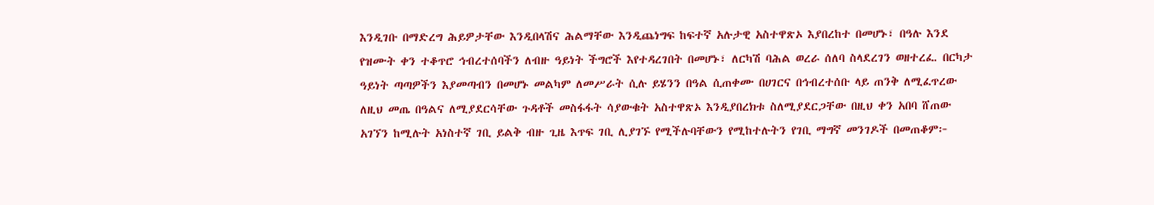እንዲገቡ በማድረግ ሕይዎታቸው እንዲበላሽና ሕልማቸው እንዲጨነግፍ ከፍተኛ አሉታዊ አስተዋጽኦ እያበረከተ በመሆኑ፣ በዓሉ እንደ የዝሙት ቀን ተቆጥሮ ኅብረተሰባችን ለብዙ ዓይነት ችግሮች እየተዳረገበት በመሆኑ፣ ለርካሽ ባሕል ወረራ ሰለባ ስላደረገን ወዘተረፈ. በርካታ ዓይነት ጣጣዎችን እያመጣብን በመሆኑ መልካም ለመሥራት ሲሉ ይሄንን በዓል ሲጠቀሙ በሀገርና በኅብረተሰቡ ላይ ጠንቅ ለሚፈጥረው ለዚህ መጤ በዓልና ለሚያደርሳቸው ጉዳቶች መስፋፋት ሳያውቁት አስተዋጽኦ እንዲያበረክቱ ስለሚያደርጋቸው በዚህ ቀን አበባ ሸጠው አገኘን ከሚሉት አነስተኛ ገቢ ይልቅ ብዙ ጊዜ እጥፍ ገቢ ሊያገኙ የሚችሉባቸውን የሚከተሉትን የገቢ ማግኛ መንገዶች በመጠቆም፦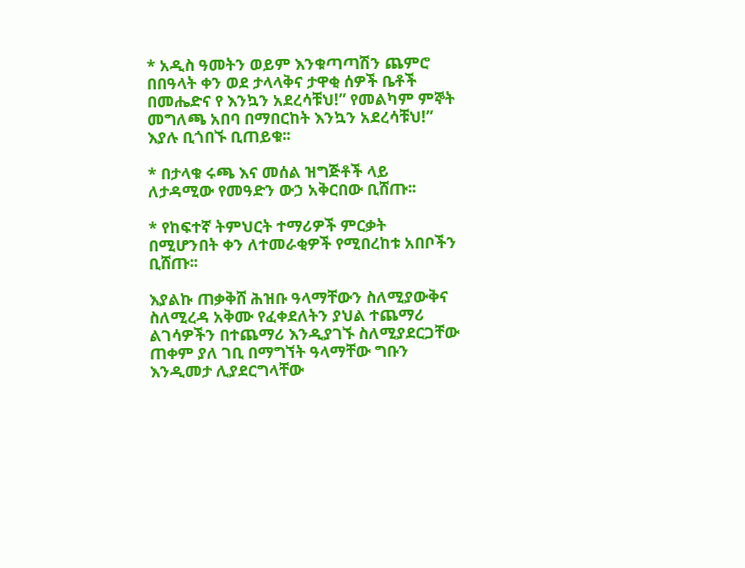* አዲስ ዓመትን ወይም እንቁጣጣሽን ጨምሮ በበዓላት ቀን ወደ ታላላቅና ታዋቂ ሰዎች ቤቶች በመሔድና የ እንኳን አደረሳቹህ!” የመልካም ምኞት መግለጫ አበባ በማበርከት እንኳን አደረሳቹህ!” እያሉ ቢጎበኙ ቢጠይቁ፡፡

* በታላቁ ሩጫ እና መሰል ዝግጅቶች ላይ ለታዳሚው የመዓድን ውኃ አቅርበው ቢሸጡ፡፡

* የከፍተኛ ትምህርት ተማሪዎች ምርቃት በሚሆንበት ቀን ለተመራቂዎች የሚበረከቱ አበቦችን ቢሸጡ፡፡

እያልኩ ጠቃቅሸ ሕዝቡ ዓላማቸውን ስለሚያውቅና ስለሚረዳ አቅሙ የፈቀደለትን ያህል ተጨማሪ ልገሳዎችን በተጨማሪ እንዲያገኙ ስለሚያደርጋቸው ጠቀም ያለ ገቢ በማግኘት ዓላማቸው ግቡን እንዲመታ ሊያደርግላቸው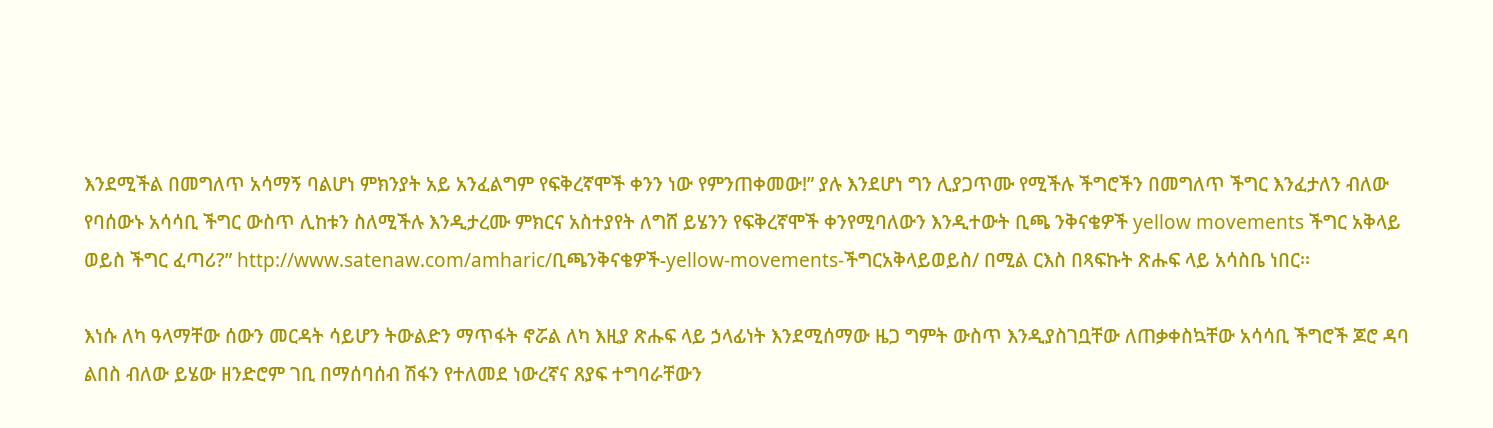እንደሚችል በመግለጥ አሳማኝ ባልሆነ ምክንያት አይ አንፈልግም የፍቅረኛሞች ቀንን ነው የምንጠቀመው!” ያሉ እንደሆነ ግን ሊያጋጥሙ የሚችሉ ችግሮችን በመግለጥ ችግር እንፈታለን ብለው የባሰውኑ አሳሳቢ ችግር ውስጥ ሊከቱን ስለሚችሉ እንዲታረሙ ምክርና አስተያየት ለግሸ ይሄንን የፍቅረኛሞች ቀንየሚባለውን እንዲተውት ቢጫ ንቅናቄዎች yellow movements ችግር አቅላይ ወይስ ችግር ፈጣሪ?” http://www.satenaw.com/amharic/ቢጫንቅናቄዎች-yellow-movements-ችግርአቅላይወይስ/ በሚል ርእስ በጻፍኩት ጽሑፍ ላይ አሳስቤ ነበር፡፡

እነሱ ለካ ዓላማቸው ሰውን መርዳት ሳይሆን ትውልድን ማጥፋት ኖሯል ለካ እዚያ ጽሑፍ ላይ ኃላፊነት እንደሚሰማው ዜጋ ግምት ውስጥ እንዲያስገቧቸው ለጠቃቀስኳቸው አሳሳቢ ችግሮች ጆሮ ዳባ ልበስ ብለው ይሄው ዘንድሮም ገቢ በማሰባሰብ ሽፋን የተለመደ ነውረኛና ጸያፍ ተግባራቸውን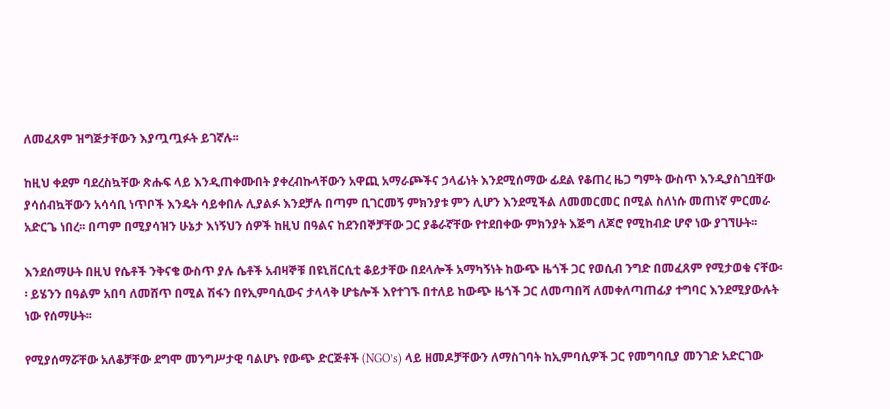ለመፈጸም ዝግጅታቸውን እያጧጧፉት ይገኛሉ፡፡

ከዚህ ቀደም ባደረስኳቸው ጽሑፍ ላይ እንዲጠቀሙበት ያቀረብኩላቸውን አዋጪ አማራጮችና ኃላፊነት እንደሚሰማው ፊደል የቆጠረ ዜጋ ግምት ውስጥ እንዲያስገቧቸው ያሳሰብኳቸውን አሳሳቢ ነጥቦች እንዴት ሳይቀበሉ ሊያልፉ እንደቻሉ በጣም ቢገርመኝ ምክንያቱ ምን ሊሆን እንደሚችል ለመመርመር በሚል ስለነሱ መጠነኛ ምርመራ አድርጌ ነበረ፡፡ በጣም በሚያሳዝን ሁኔታ እነኝህን ሰዎች ከዚህ በዓልና ከደንበኞቻቸው ጋር ያቆራኛቸው የተደበቀው ምክንያት እጅግ ለጆሮ የሚከብድ ሆኖ ነው ያገኘሁት፡፡

እንደሰማሁት በዚህ የሴቶች ንቅናቄ ውስጥ ያሉ ሴቶች አብዛኞቹ በዩኒቨርሲቲ ቆይታቸው በደላሎች አማካኝነት ከውጭ ዜጎች ጋር የወሲብ ንግድ በመፈጸም የሚታወቁ ናቸው፡፡ ይሄንን በዓልም አበባ ለመሸጥ በሚል ሽፋን በየኢምባሲውና ታላላቅ ሆቴሎች እየተገኙ በተለይ ከውጭ ዜጎች ጋር ለመጣበሻ ለመቀለጣጠፊያ ተግባር እንደሚያውሉት ነው የሰማሁት፡፡

የሚያሰማሯቸው አለቆቻቸው ደግሞ መንግሥታዊ ባልሆኑ የውጭ ድርጅቶች (NGO’s) ላይ ዘመዶቻቸውን ለማስገባት ከኢምባሲዎች ጋር የመግባቢያ መንገድ አድርገው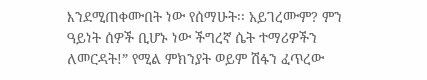እንደሚጠቀሙበት ነው የሰማሁት፡፡ አይገረሙም? ምን ዓይነት ሰዎች ቢሆኑ ነው ችግረኛ ሴት ተማሪዎችን ለመርዳት!” የሚል ምክንያት ወይም ሽፋን ፈጥረው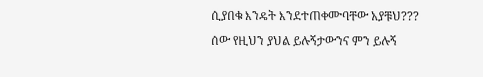ሲያበቁ እንዴት እንደተጠቀሙባቸው አያቹህ??? ሰው የዚህን ያህል ይሉኝታውንና ምን ይሉኝ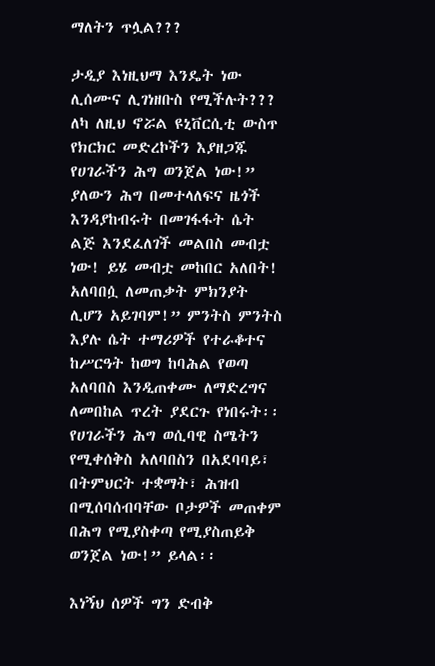ማለትን ጥሏል???

ታዲያ እነዚህማ እንዴት ነው ሊሰሙና ሊገነዘቡስ የሚችሉት??? ለካ ለዚህ ኖሯል ዩኒቨርሲቲ ውስጥ የክርክር መድረኮችን እያዘጋጁ የሀገራችን ሕግ ወንጀል ነው!” ያለውን ሕግ በመተላለፍና ዜጎች እንዳያከብሩት በመገፋፋት ሴት ልጅ እንደፈለገች መልበስ መብቷ ነው! ይሄ መብቷ መከበር አለበት! አለባበሷ ለመጠቃት ምክንያት ሊሆን አይገባም!” ምንትስ ምንትስ እያሉ ሴት ተማሪዎች የተራቆተና ከሥርዓት ከወግ ከባሕል የወጣ አለባበስ እንዲጠቀሙ ለማድረግና ለመበከል ጥረት ያደርጉ የነበሩት፡፡ የሀገራችን ሕግ ወሲባዊ ስሜትን የሚቀሰቅስ አለባበስን በአደባባይ፣ በትምህርት ተቋማት፣ ሕዝብ በሚሰባሰብባቸው ቦታዎች መጠቀም በሕግ የሚያስቀጣ የሚያስጠይቅ ወንጀል ነው!” ይላል፡፡

እነኝህ ሰዎች ግን ድብቅ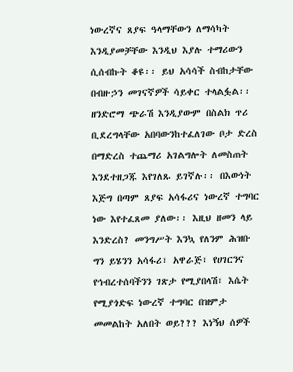ነውረኛና ጸያፍ ዓላማቸውን ለማሳካት እንዲያመቻቸው እንዲህ እያሉ ተማሪውን ሲሰብኩት ቆዩ፡፡ ይህ አሳሳች ስብከታቸው በብዙኃን መገናኛዎች ሳይቀር ተላልፏል፡፡ ዘንድሮማ ጭራሽ እንዲያውም በስልክ ጥሪ ቢደረግላቸው አበባውንከተፈለገው ቦታ ድረስ በማድረስ ተጨማሪ አገልግሎት ለመስጠት እንደተዘጋጁ እየገለጹ ይገኛሉ፡፡ በእውነት እጅግ በጣም ጸያፍ አሳፋሪና ነውረኛ ተግባር ነው እየተፈጸመ ያለው፡፡ እዚህ ዘመን ላይ እንድረስ? መንግሥት እንኳ የለንም ሕዝቡ ግን ይሄንን አሳፋሪ፣ አዋራጅ፣ የሀገርንና የኅብረተሰባችንን ገጽታ የሚያበላሽ፣ እሴት የሚያጎድፍ ነውረኛ ተግባር በዝምታ መመልከት አለበት ወይ??? እነኝህ ሰዎች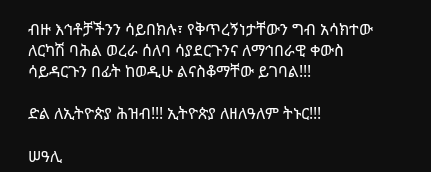ብዙ እኅቶቻችንን ሳይበክሉ፣ የቅጥረኝነታቸውን ግብ አሳክተው ለርካሽ ባሕል ወረራ ሰለባ ሳያደርጉንና ለማኅበራዊ ቀውስ ሳይዳርጉን በፊት ከወዲሁ ልናስቆማቸው ይገባል!!!

ድል ለኢትዮጵያ ሕዝብ!!! ኢትዮጵያ ለዘለዓለም ትኑር!!!

ሠዓሊ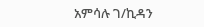አምሳሉ ገ/ኪዳን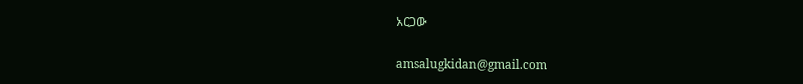አርጋው

amsalugkidan@gmail.com